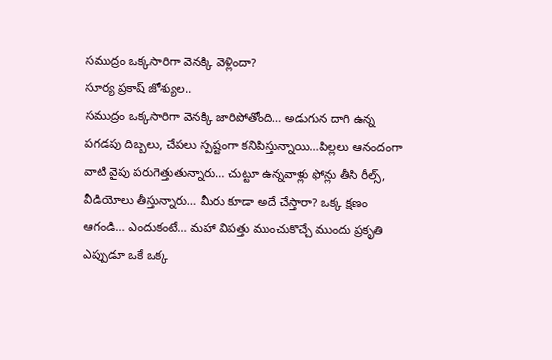సముద్రం ఒక్కసారిగా వెనక్కి వెళ్లిందా?
సూర్య ప్రకాష్ జోశ్యుల..
సముద్రం ఒక్కసారిగా వెనక్కి జారిపోతోంది… అడుగున దాగి ఉన్న పగడపు దిబ్బలు, చేపలు స్పష్టంగా కనిపిస్తున్నాయి…పిల్లలు ఆనందంగా వాటి వైపు పరుగెత్తుతున్నారు… చుట్టూ ఉన్నవాళ్లు ఫోన్లు తీసి రీల్స్, వీడియోలు తీస్తున్నారు… మీరు కూడా అదే చేస్తారా? ఒక్క క్షణం ఆగండి… ఎందుకంటే… మహా విపత్తు ముంచుకొచ్చే ముందు ప్రకృతి ఎప్పుడూ ఒకే ఒక్క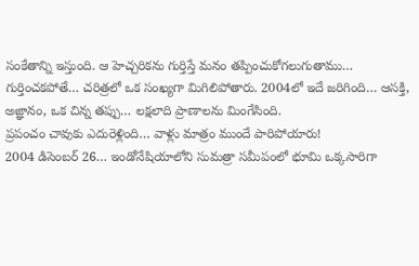సంకేతాన్ని ఇస్తుంది. ఆ హెచ్చరికను గుర్తిస్తే మనం తప్పించుకోగలుగుతాము… గుర్తించకపోతే… చరిత్రలో ఒక సంఖ్యగా మిగిలిపోతారు. 2004లో ఇదే జరిగింది… ఆసక్తి, అజ్ఞానం, ఒక చిన్న తప్పు… లక్షలాది ప్రాణాలను మింగేసింది.
ప్రపంచం చావుకు ఎదురెళ్లింది… వాళ్లు మాత్రం ముందే పారిపోయారు!
2004 డిసెంబర్ 26… ఇండోనేషియాలోని సుమత్రా సమీపంలో భూమి ఒక్కసారిగా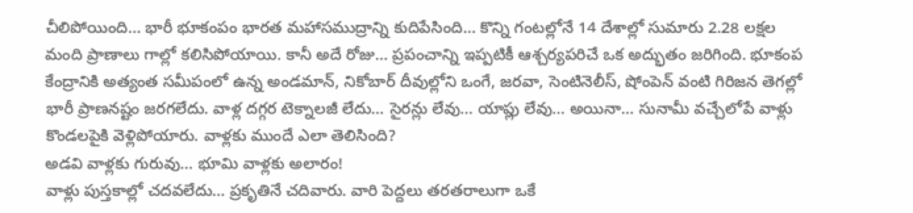చీలిపోయింది… భారీ భూకంపం భారత మహాసముద్రాన్ని కుదిపేసింది… కొన్ని గంటల్లోనే 14 దేశాల్లో సుమారు 2.28 లక్షల మంది ప్రాణాలు గాల్లో కలిసిపోయాయి. కానీ అదే రోజు… ప్రపంచాన్ని ఇప్పటికీ ఆశ్చర్యపరిచే ఒక అద్భుతం జరిగింది. భూకంప కేంద్రానికి అత్యంత సమీపంలో ఉన్న అండమాన్, నికోబార్ దీవుల్లోని ఒంగే, జరవా, సెంటినెలీస్, షోంపెన్ వంటి గిరిజన తెగల్లో భారీ ప్రాణనష్టం జరగలేదు. వాళ్ల దగ్గర టెక్నాలజీ లేదు… సైరన్లు లేవు… యాప్లు లేవు… అయినా… సునామీ వచ్చేలోపే వాళ్లు కొండలపైకి వెళ్లిపోయారు. వాళ్లకు ముందే ఎలా తెలిసింది?
అడవి వాళ్లకు గురువు… భూమి వాళ్లకు అలారం!
వాళ్లు పుస్తకాల్లో చదవలేదు… ప్రకృతినే చదివారు. వారి పెద్దలు తరతరాలుగా ఒకే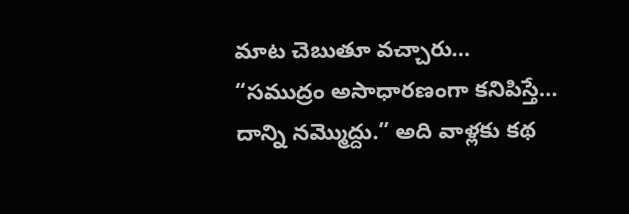మాట చెబుతూ వచ్చారు… “సముద్రం అసాధారణంగా కనిపిస్తే… దాన్ని నమ్మొద్దు.” అది వాళ్లకు కథ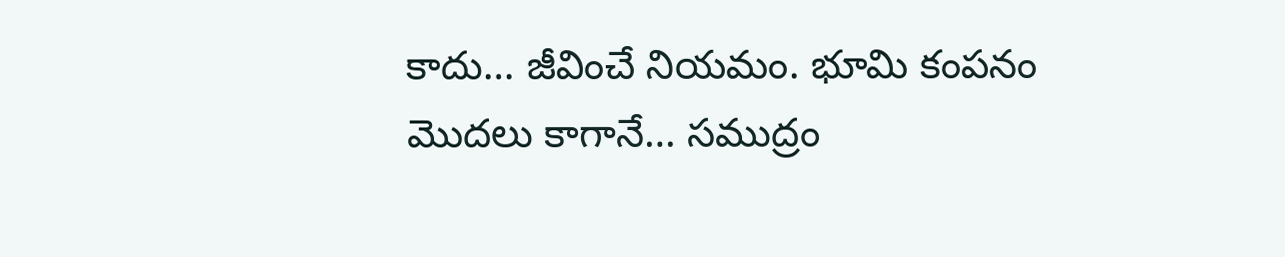కాదు… జీవించే నియమం. భూమి కంపనం మొదలు కాగానే… సముద్రం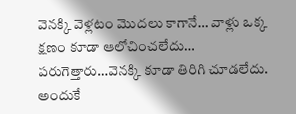వెనక్కి వెళ్లటం మొదలు కాగానే… వాళ్లు ఒక్క క్షణం కూడా ఆలోచించలేదు… పరుగెత్తారు…వెనక్కి కూడా తిరిగి చూడలేదు. అందుకే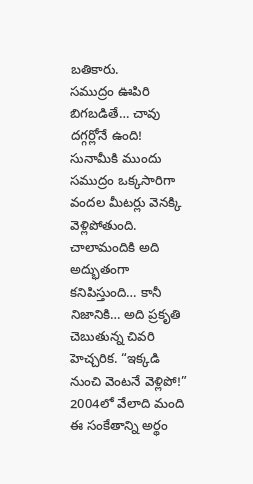బతికారు.
సముద్రం ఊపిరి బిగబడితే… చావు దగ్గర్లోనే ఉంది!
సునామీకి ముందు సముద్రం ఒక్కసారిగా వందల మీటర్లు వెనక్కి వెళ్లిపోతుంది. చాలామందికి అది అద్భుతంగా కనిపిస్తుంది… కానీ నిజానికి… అది ప్రకృతి చెబుతున్న చివరి హెచ్చరిక. “ఇక్కడి నుంచి వెంటనే వెళ్లిపో!” 2004లో వేలాది మంది ఈ సంకేతాన్ని అర్థం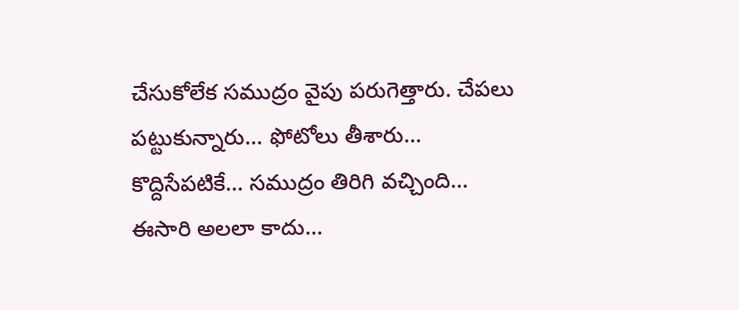చేసుకోలేక సముద్రం వైపు పరుగెత్తారు. చేపలు పట్టుకున్నారు… ఫోటోలు తీశారు… కొద్దిసేపటికే… సముద్రం తిరిగి వచ్చింది… ఈసారి అలలా కాదు…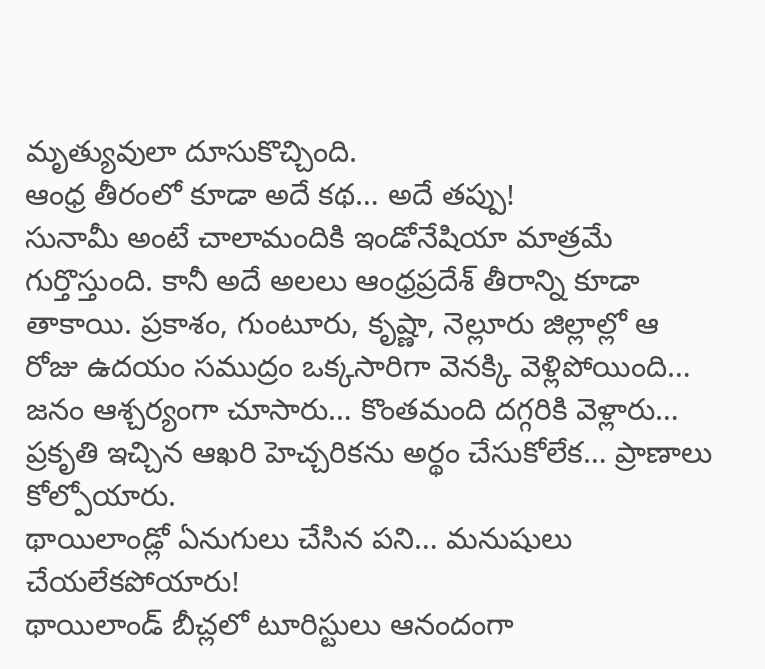మృత్యువులా దూసుకొచ్చింది.
ఆంధ్ర తీరంలో కూడా అదే కథ… అదే తప్పు!
సునామీ అంటే చాలామందికి ఇండోనేషియా మాత్రమే గుర్తొస్తుంది. కానీ అదే అలలు ఆంధ్రప్రదేశ్ తీరాన్ని కూడా తాకాయి. ప్రకాశం, గుంటూరు, కృష్ణా, నెల్లూరు జిల్లాల్లో ఆ రోజు ఉదయం సముద్రం ఒక్కసారిగా వెనక్కి వెళ్లిపోయింది… జనం ఆశ్చర్యంగా చూసారు… కొంతమంది దగ్గరికి వెళ్లారు… ప్రకృతి ఇచ్చిన ఆఖరి హెచ్చరికను అర్థం చేసుకోలేక… ప్రాణాలు కోల్పోయారు.
థాయిలాండ్లో ఏనుగులు చేసిన పని… మనుషులు చేయలేకపోయారు!
థాయిలాండ్ బీచ్లలో టూరిస్టులు ఆనందంగా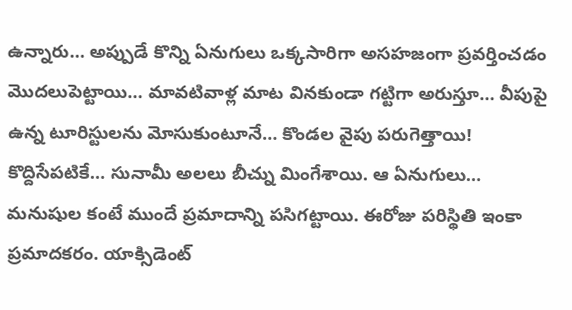ఉన్నారు… అప్పుడే కొన్ని ఏనుగులు ఒక్కసారిగా అసహజంగా ప్రవర్తించడం మొదలుపెట్టాయి… మావటివాళ్ల మాట వినకుండా గట్టిగా అరుస్తూ… వీపుపై ఉన్న టూరిస్టులను మోసుకుంటూనే… కొండల వైపు పరుగెత్తాయి! కొద్దిసేపటికే… సునామీ అలలు బీచ్ను మింగేశాయి. ఆ ఏనుగులు… మనుషుల కంటే ముందే ప్రమాదాన్ని పసిగట్టాయి. ఈరోజు పరిస్థితి ఇంకా ప్రమాదకరం. యాక్సిడెంట్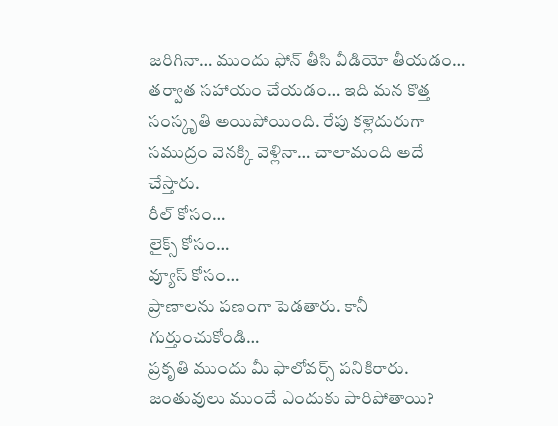జరిగినా… ముందు ఫోన్ తీసి వీడియో తీయడం… తర్వాత సహాయం చేయడం… ఇది మన కొత్త సంస్కృతి అయిపోయింది. రేపు కళ్లెదురుగా సముద్రం వెనక్కి వెళ్లినా… చాలామంది అదే చేస్తారు.
రీల్ కోసం…
లైక్స్ కోసం…
వ్యూస్ కోసం…
ప్రాణాలను పణంగా పెడతారు. కానీ గుర్తుంచుకోండి…
ప్రకృతి ముందు మీ ఫాలోవర్స్ పనికిరారు.
జంతువులు ముందే ఎందుకు పారిపోతాయి?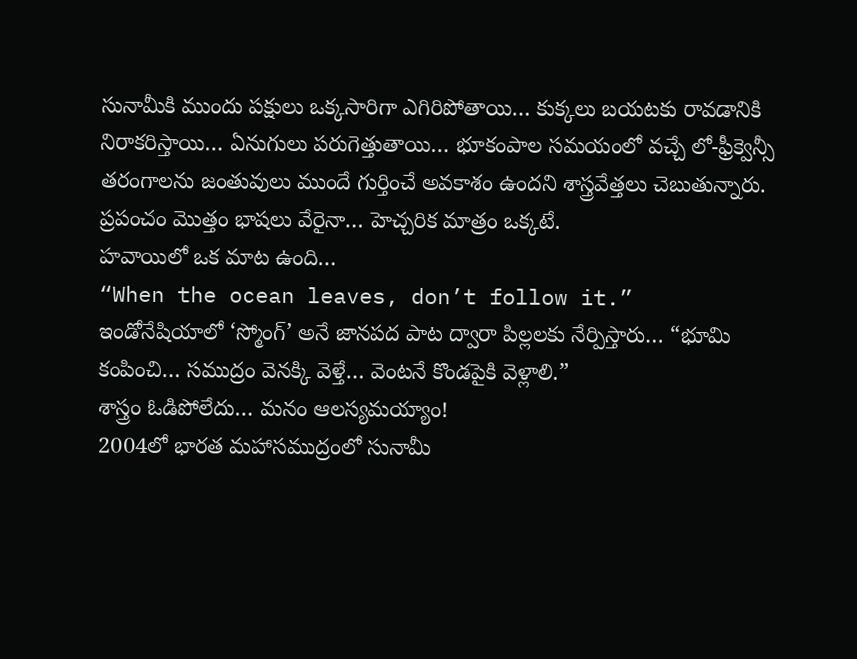సునామీకి ముందు పక్షులు ఒక్కసారిగా ఎగిరిపోతాయి… కుక్కలు బయటకు రావడానికి నిరాకరిస్తాయి… ఏనుగులు పరుగెత్తుతాయి… భూకంపాల సమయంలో వచ్చే లో-ఫ్రీక్వెన్సీ తరంగాలను జంతువులు ముందే గుర్తించే అవకాశం ఉందని శాస్త్రవేత్తలు చెబుతున్నారు. ప్రపంచం మొత్తం భాషలు వేరైనా… హెచ్చరిక మాత్రం ఒక్కటే.
హవాయిలో ఒక మాట ఉంది…
“When the ocean leaves, don’t follow it.”
ఇండోనేషియాలో ‘స్మోంగ్’ అనే జానపద పాట ద్వారా పిల్లలకు నేర్పిస్తారు… “భూమి కంపించి… సముద్రం వెనక్కి వెళ్తే… వెంటనే కొండపైకి వెళ్లాలి.”
శాస్త్రం ఓడిపోలేదు… మనం ఆలస్యమయ్యాం!
2004లో భారత మహాసముద్రంలో సునామీ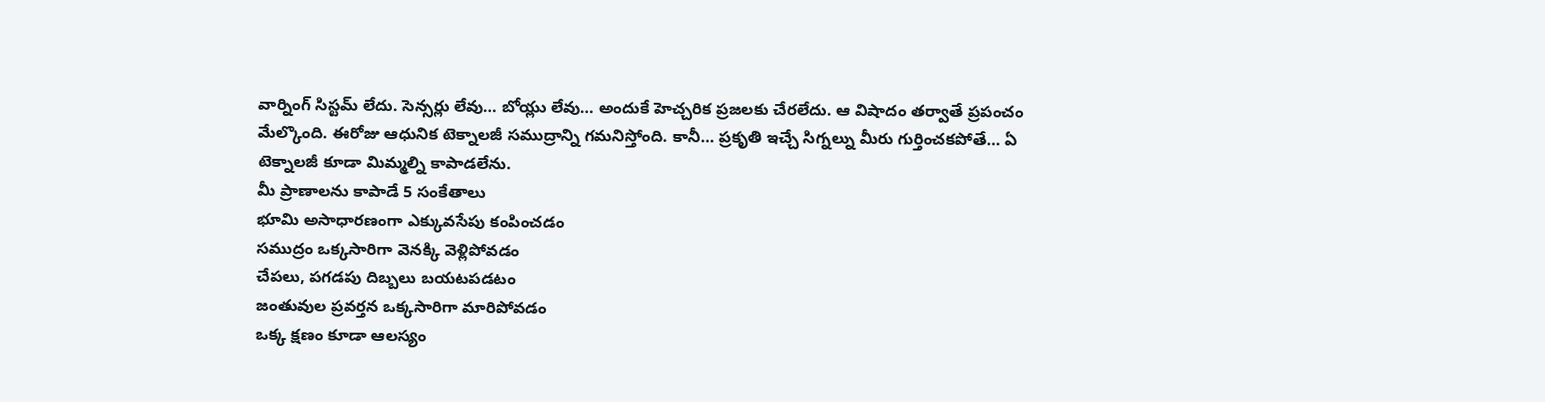వార్నింగ్ సిస్టమ్ లేదు. సెన్సర్లు లేవు… బోయ్లు లేవు… అందుకే హెచ్చరిక ప్రజలకు చేరలేదు. ఆ విషాదం తర్వాతే ప్రపంచం మేల్కొంది. ఈరోజు ఆధునిక టెక్నాలజీ సముద్రాన్ని గమనిస్తోంది. కానీ… ప్రకృతి ఇచ్చే సిగ్నల్ను మీరు గుర్తించకపోతే… ఏ టెక్నాలజీ కూడా మిమ్మల్ని కాపాడలేను.
మీ ప్రాణాలను కాపాడే 5 సంకేతాలు
భూమి అసాధారణంగా ఎక్కువసేపు కంపించడం
సముద్రం ఒక్కసారిగా వెనక్కి వెళ్లిపోవడం
చేపలు, పగడపు దిబ్బలు బయటపడటం
జంతువుల ప్రవర్తన ఒక్కసారిగా మారిపోవడం
ఒక్క క్షణం కూడా ఆలస్యం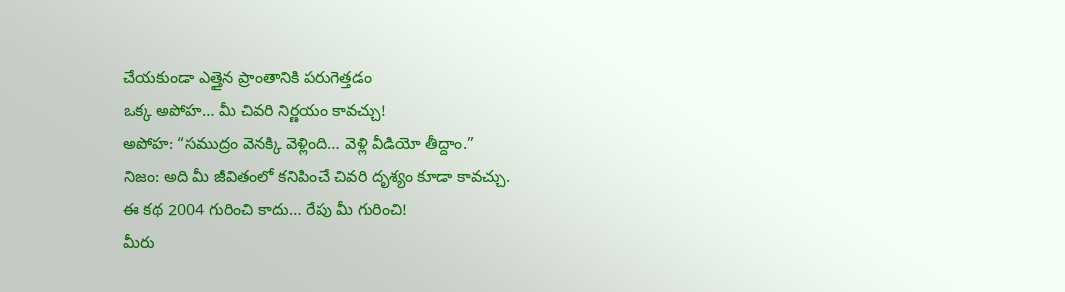చేయకుండా ఎత్తైన ప్రాంతానికి పరుగెత్తడం
ఒక్క అపోహ… మీ చివరి నిర్ణయం కావచ్చు!
అపోహ: “సముద్రం వెనక్కి వెళ్లింది… వెళ్లి వీడియో తీద్దాం.”
నిజం: అది మీ జీవితంలో కనిపించే చివరి దృశ్యం కూడా కావచ్చు.
ఈ కథ 2004 గురించి కాదు… రేపు మీ గురించి!
మీరు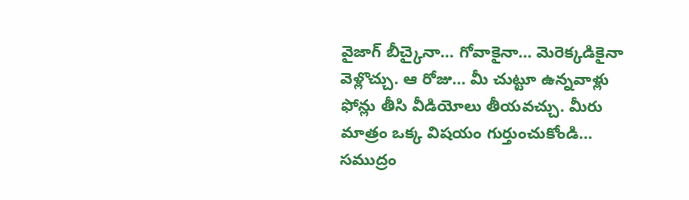వైజాగ్ బీచ్కైనా… గోవాకైనా… మెరెక్కడికైనా వెళ్లొచ్చు. ఆ రోజు… మీ చుట్టూ ఉన్నవాళ్లు ఫోన్లు తీసి వీడియోలు తీయవచ్చు. మీరు మాత్రం ఒక్క విషయం గుర్తుంచుకోండి… సముద్రం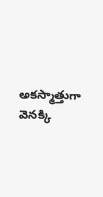అకస్మాత్తుగా వెనక్కి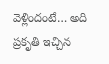వెళ్లిందంటే… అది ప్రకృతి ఇచ్చిన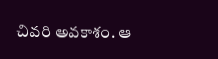చివరి అవకాశం. ఆ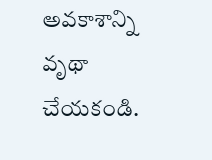అవకాశాన్ని వృథా చేయకండి.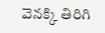వెనక్కి తిరిగి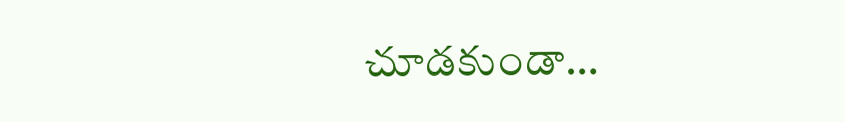చూడకుండా…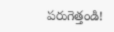పరుగెత్తండి!